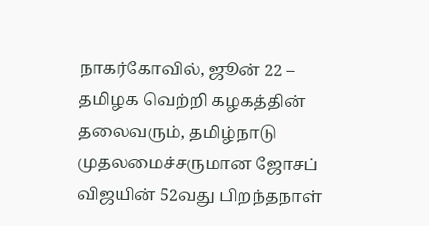நாகர்கோவில், ஜூன் 22 –
தமிழக வெற்றி கழகத்தின் தலைவரும், தமிழ்நாடு முதலமைச்சருமான ஜோசப் விஜயின் 52வது பிறந்தநாள்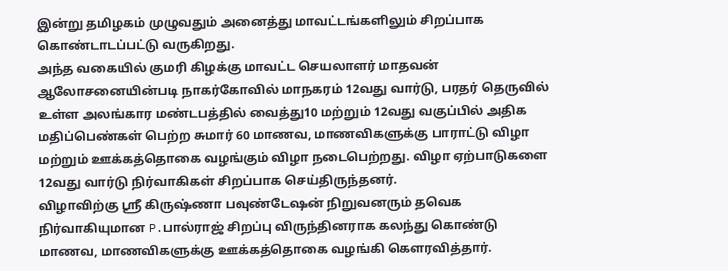இன்று தமிழகம் முழுவதும் அனைத்து மாவட்டங்களிலும் சிறப்பாக கொண்டாடப்பட்டு வருகிறது.
அந்த வகையில் குமரி கிழக்கு மாவட்ட செயலாளர் மாதவன் ஆலோசனையின்படி நாகர்கோவில் மாநகரம் 12வது வார்டு, பரதர் தெருவில் உள்ள அலங்கார மண்டபத்தில் வைத்து10 மற்றும் 12வது வகுப்பில் அதிக மதிப்பெண்கள் பெற்ற சுமார் 60 மாணவ, மாணவிகளுக்கு பாராட்டு விழா மற்றும் ஊக்கத்தொகை வழங்கும் விழா நடைபெற்றது. விழா ஏற்பாடுகளை 12வது வார்டு நிர்வாகிகள் சிறப்பாக செய்திருந்தனர்.
விழாவிற்கு ஸ்ரீ கிருஷ்ணா பவுண்டேஷன் நிறுவனரும் தவெக நிர்வாகியுமான P.பால்ராஜ் சிறப்பு விருந்தினராக கலந்து கொண்டு மாணவ, மாணவிகளுக்கு ஊக்கத்தொகை வழங்கி கெளரவித்தார்.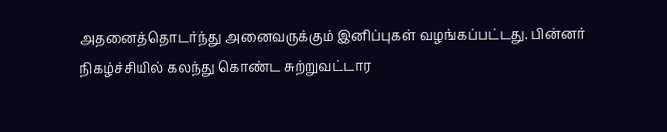அதனைத்தொடர்ந்து அனைவருக்கும் இனிப்புகள் வழங்கப்பட்டது. பின்னர் நிகழ்ச்சியில் கலந்து கொண்ட சுற்றுவட்டார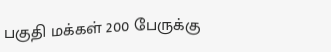பகுதி மக்கள் 200 பேருக்கு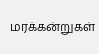மரக்கன்றுகள்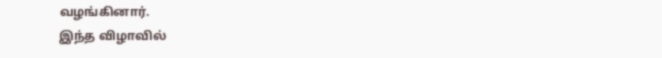வழங்கினார்.
இந்த விழாவில்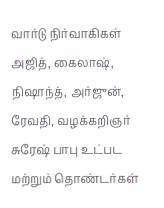வார்டு நிர்வாகிகள் அஜித், கைலாஷ், நிஷாந்த், அர்ஜுன், ரேவதி, வழக்கறிஞர் சுரேஷ் பாபு உட்பட மற்றும் தொண்டர்கள்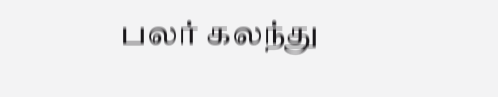பலர் கலந்து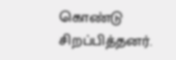கொண்டு சிறப்பித்தனர்.